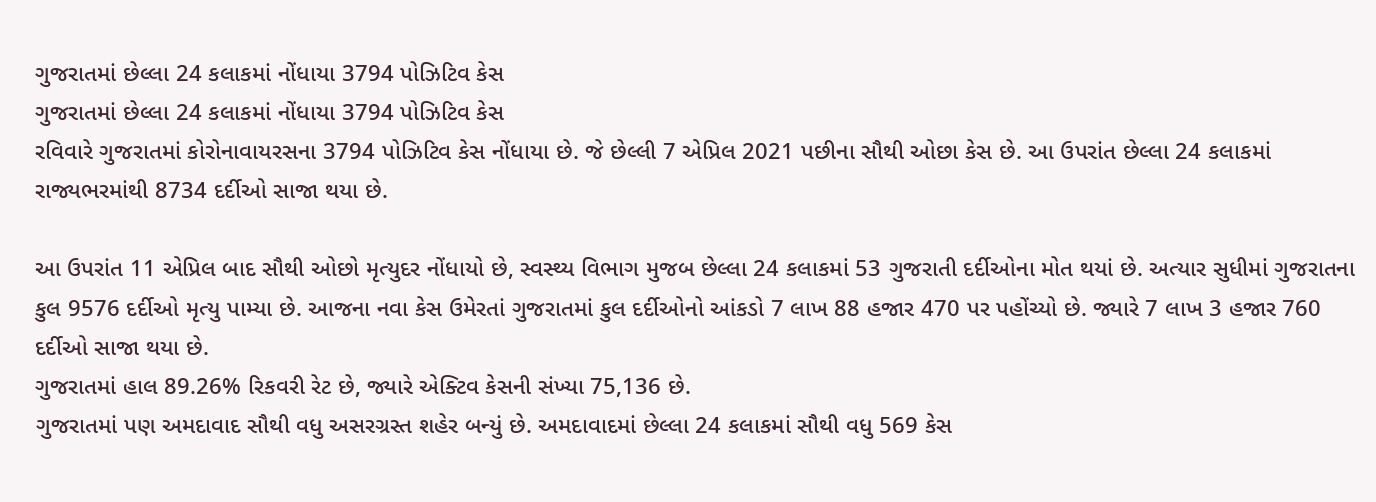ગુજરાતમાં છેલ્લા 24 કલાકમાં નોંધાયા 3794 પોઝિટિવ કેસ
ગુજરાતમાં છેલ્લા 24 કલાકમાં નોંધાયા 3794 પોઝિટિવ કેસ
રવિવારે ગુજરાતમાં કોરોનાવાયરસના 3794 પોઝિટિવ કેસ નોંધાયા છે. જે છેલ્લી 7 એપ્રિલ 2021 પછીના સૌથી ઓછા કેસ છે. આ ઉપરાંત છેલ્લા 24 કલાકમાં રાજ્યભરમાંથી 8734 દર્દીઓ સાજા થયા છે.

આ ઉપરાંત 11 એપ્રિલ બાદ સૌથી ઓછો મૃત્યુદર નોંધાયો છે, સ્વસ્થ્ય વિભાગ મુજબ છેલ્લા 24 કલાકમાં 53 ગુજરાતી દર્દીઓના મોત થયાં છે. અત્યાર સુધીમાં ગુજરાતના કુલ 9576 દર્દીઓ મૃત્યુ પામ્યા છે. આજના નવા કેસ ઉમેરતાં ગુજરાતમાં કુલ દર્દીઓનો આંકડો 7 લાખ 88 હજાર 470 પર પહોંચ્યો છે. જ્યારે 7 લાખ 3 હજાર 760 દર્દીઓ સાજા થયા છે.
ગુજરાતમાં હાલ 89.26% રિકવરી રેટ છે, જ્યારે એક્ટિવ કેસની સંખ્યા 75,136 છે.
ગુજરાતમાં પણ અમદાવાદ સૌથી વધુ અસરગ્રસ્ત શહેર બન્યું છે. અમદાવાદમાં છેલ્લા 24 કલાકમાં સૌથી વધુ 569 કેસ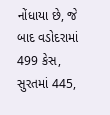નોંધાયા છે, જે બાદ વડોદરામાં 499 કેસ, સુરતમાં 445,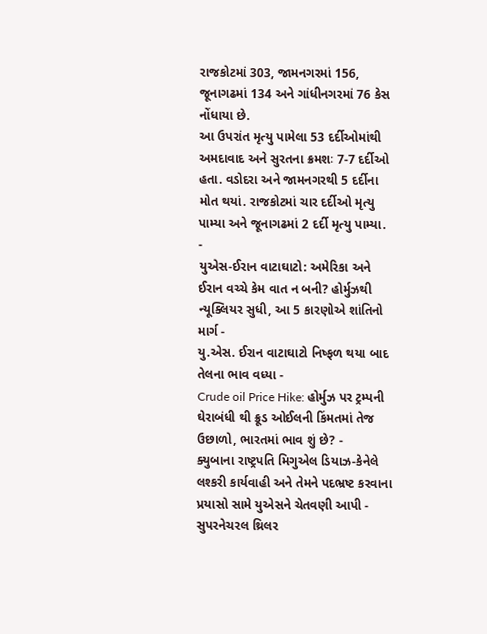રાજકોટમાં 303, જામનગરમાં 156, જૂનાગઢમાં 134 અને ગાંધીનગરમાં 76 કેસ નોંધાયા છે.
આ ઉપરાંત મૃત્યુ પામેલા 53 દર્દીઓમાંથી અમદાવાદ અને સુરતના ક્રમશઃ 7-7 દર્દીઓ હતા. વડોદરા અને જામનગરથી 5 દર્દીના મોત થયાં. રાજકોટમાં ચાર દર્દીઓ મૃત્યુ પામ્યા અને જૂનાગઢમાં 2 દર્દી મૃત્યુ પામ્યા.
-
યુએસ-ઈરાન વાટાઘાટો: અમેરિકા અને ઈરાન વચ્ચે કેમ વાત ન બની? હોર્મુઝથી ન્યૂક્લિયર સુધી, આ 5 કારણોએ શાંતિનો માર્ગ -
યુ.એસ. ઈરાન વાટાઘાટો નિષ્ફળ થયા બાદ તેલના ભાવ વધ્યા -
Crude oil Price Hike: હોર્મુઝ પર ટ્રમ્પની ઘેરાબંધી થી ક્રૂડ ઓઈલની કિંમતમાં તેજ ઉછાળો, ભારતમાં ભાવ શું છે? -
ક્યુબાના રાષ્ટ્રપતિ મિગુએલ ડિયાઝ-કેનેલે લશ્કરી કાર્યવાહી અને તેમને પદભ્રષ્ટ કરવાના પ્રયાસો સામે યુએસને ચેતવણી આપી -
સુપરનેચરલ થ્રિલર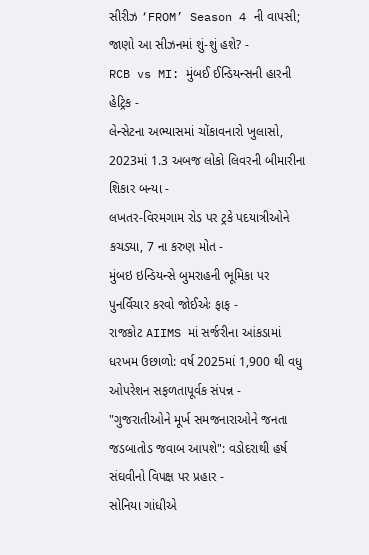સીરીઝ ‘FROM’ Season 4 ની વાપસી; જાણો આ સીઝનમાં શું-શું હશે? -
RCB vs MI: મુંબઈ ઈન્ડિયન્સની હારની હેટ્રિક -
લેન્સેટના અભ્યાસમાં ચોંકાવનારો ખુલાસો, 2023માં 1.3 અબજ લોકો લિવરની બીમારીના શિકાર બન્યા -
લખતર-વિરમગામ રોડ પર ટ્રકે પદયાત્રીઓને કચડ્યા, 7 ના કરુણ મોત -
મુંબઇ ઇન્ડિયન્સે બુમરાહની ભૂમિકા પર પુનર્વિચાર કરવો જોઈએઃ ફાફ -
રાજકોટ AIIMS માં સર્જરીના આંકડામાં ધરખમ ઉછાળો: વર્ષ 2025માં 1,900 થી વધુ ઓપરેશન સફળતાપૂર્વક સંપન્ન -
"ગુજરાતીઓને મૂર્ખ સમજનારાઓને જનતા જડબાતોડ જવાબ આપશે": વડોદરાથી હર્ષ સંઘવીનો વિપક્ષ પર પ્રહાર -
સોનિયા ગાંધીએ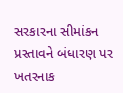સરકારના સીમાંકન પ્રસ્તાવને બંધારણ પર ખતરનાક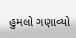હુમલો ગણાવ્યો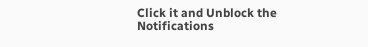Click it and Unblock the Notifications